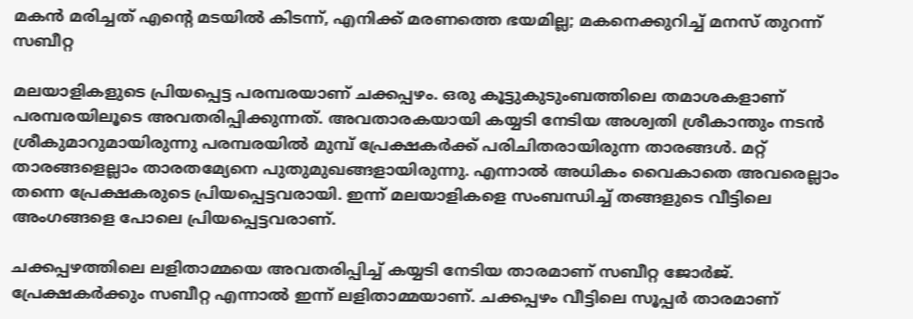മകന്‍ മരിച്ചത് എന്റെ മടയില്‍ കിടന്ന്, എനിക്ക് മരണത്തെ ഭയമില്ല; മകനെക്കുറിച്ച് മനസ് തുറന്ന് സബീറ്റ

മലയാളികളുടെ പ്രിയപ്പെട്ട പരമ്പരയാണ് ചക്കപ്പഴം. ഒരു കൂട്ടുകുടുംബത്തിലെ തമാശകളാണ് പരമ്പരയിലൂടെ അവതരിപ്പിക്കുന്നത്. അവതാരകയായി കയ്യടി നേടിയ അശ്വതി ശ്രീകാന്തും നടന്‍ ശ്രീകുമാറുമായിരുന്നു പരമ്പരയില്‍ മുമ്പ് പ്രേക്ഷകര്‍ക്ക് പരിചിതരായിരുന്ന താരങ്ങള്‍. മറ്റ് താരങ്ങളെല്ലാം താരതമ്യേനെ പുതുമുഖങ്ങളായിരുന്നു. എന്നാല്‍ അധികം വൈകാതെ അവരെല്ലാം തന്നെ പ്രേക്ഷകരുടെ പ്രിയപ്പെട്ടവരായി. ഇന്ന് മലയാളികളെ സംബന്ധിച്ച് തങ്ങളുടെ വീട്ടിലെ അംഗങ്ങളെ പോലെ പ്രിയപ്പെട്ടവരാണ്.

ചക്കപ്പഴത്തിലെ ലളിതാമ്മയെ അവതരിപ്പിച്ച് കയ്യടി നേടിയ താരമാണ് സബീറ്റ ജോര്‍ജ്. പ്രേക്ഷകര്‍ക്കും സബീറ്റ എന്നാല്‍ ഇന്ന് ലളിതാമ്മയാണ്. ചക്കപ്പഴം വീട്ടിലെ സൂപ്പര്‍ താരമാണ്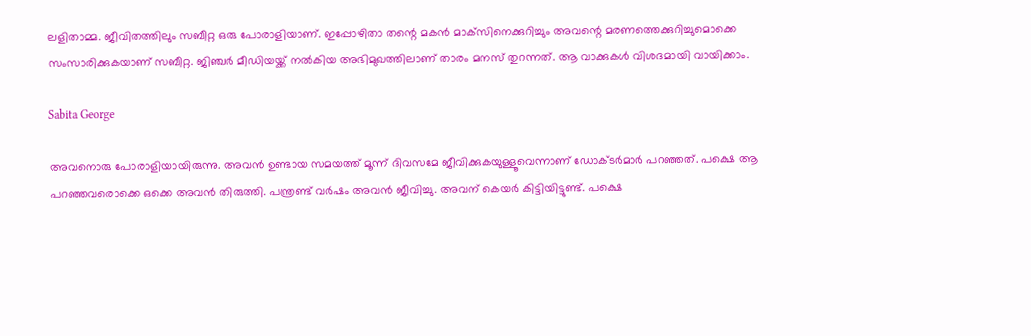ലളിതാമ്മ. ജീവിതത്തിലും സബീറ്റ ഒരു പോരാളിയാണ്. ഇപ്പോഴിതാ തന്റെ മകന്‍ മാക്‌സിനെക്കുറിച്ചും അവന്റെ മരണത്തെക്കുറിച്ചുമൊക്കെ സംസാരിക്കുകയാണ് സബീറ്റ. ജിഞ്ചര്‍ മീഡിയയ്ക്ക് നല്‍കിയ അഭിമുഖത്തിലാണ് താരം മനസ് തുറന്നത്. ആ വാക്കുകള്‍ വിശദമായി വായിക്കാം.

Sabita George

അവനൊരു പോരാളിയായിരുന്നു. അവന്‍ ഉണ്ടായ സമയത്ത് മൂന്ന് ദിവസമേ ജീവിക്കുകയുള്ളൂവെന്നാണ് ഡോക്ടര്‍മാര്‍ പറഞ്ഞത്. പക്ഷെ ആ പറഞ്ഞവരൊക്കെ ഒക്കെ അവന്‍ തിരുത്തി. പന്ത്രണ്ട് വര്‍ഷം അവന്‍ ജീവിച്ചു. അവന് കെയര്‍ കിട്ടിയിട്ടുണ്ട്. പക്ഷെ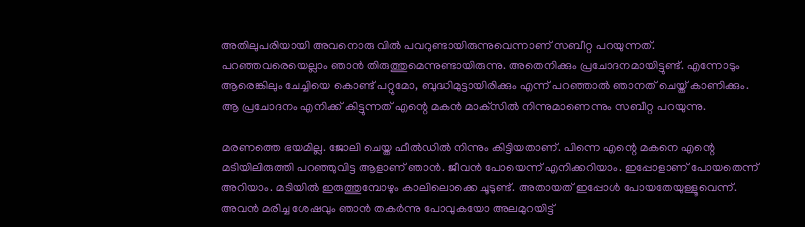അതിലുപരിയായി അവനൊരു വില്‍ പവറുണ്ടായിരുന്നുവെന്നാണ് സബീറ്റ പറയുന്നത്. പറഞ്ഞവരെയെല്ലാം ഞാന്‍ തിരുത്തുമെന്നുണ്ടായിരുന്നു. അതെനിക്കും പ്രചോദനമായിട്ടുണ്ട്. എന്നോടും ആരെങ്കിലും ചേച്ചിയെ കൊണ്ട് പറ്റുമോ, ബുദ്ധിമുട്ടായിരിക്കും എന്ന് പറഞ്ഞാല്‍ ഞാനത് ചെയ്ത് കാണിക്കും. ആ പ്രചോദനം എനിക്ക് കിട്ടുന്നത് എന്റെ മകന്‍ മാക്‌സില്‍ നിന്നുമാണെന്നും സബീറ്റ പറയുന്നു.

മരണത്തെ ഭയമില്ല. ജോലി ചെയ്ത ഫീല്‍ഡില്‍ നിന്നും കിട്ടിയതാണ്. പിന്നെ എന്റെ മകനെ എന്റെ മടിയിലിരുത്തി പറഞ്ഞുവിട്ട ആളാണ് ഞാന്‍. ജീവന്‍ പോയെന്ന് എനിക്കറിയാം. ഇപ്പോളാണ് പോയതെന്ന് അറിയാം. മടിയില്‍ ഇരുത്തുമ്പോഴും കാലിലൊക്കെ ചൂടുണ്ട്. അതായത് ഇപ്പോള്‍ പോയതേയുള്ളൂവെന്ന്. അവന്‍ മരിച്ച ശേഷവും ഞാന്‍ തകര്‍ന്നു പോവുകയോ അലമുറയിട്ട്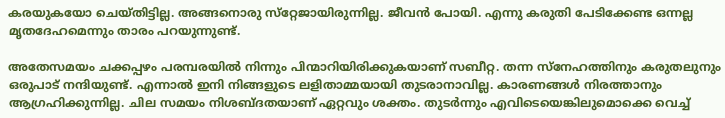കരയുകയോ ചെയ്തിട്ടില്ല. അങ്ങനൊരു സ്‌റ്റേജായിരുന്നില്ല. ജീവന്‍ പോയി. എന്നു കരുതി പേടിക്കേണ്ട ഒന്നല്ല മൃതദേഹമെന്നും താരം പറയുന്നുണ്ട്.

അതേസമയം ചക്കപ്പഴം പരമ്പരയില്‍ നിന്നും പിന്മാറിയിരിക്കുകയാണ് സബീറ്റ. തന്ന സ്‌നേഹത്തിനും കരുതലുനും ഒരുപാട് നന്ദിയുണ്ട്. എന്നാല്‍ ഇനി നിങ്ങളുടെ ലളിതാമ്മയായി തുടരാനാവില്ല. കാരണങ്ങള്‍ നിരത്താനും ആഗ്രഹിക്കുന്നില്ല. ചില സമയം നിശബ്ദതയാണ് ഏറ്റവും ശക്തം. തുടര്‍ന്നും എവിടെയെങ്കിലുമൊക്കെ വെച്ച്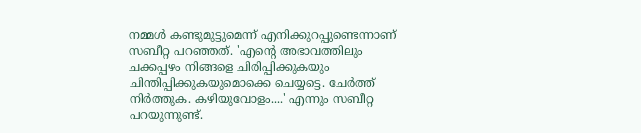നമ്മള്‍ കണ്ടുമുട്ടുമെന്ന് എനിക്കുറപ്പുണ്ടെന്നാണ് സബീറ്റ പറഞ്ഞത്. 'എന്റെ അഭാവത്തിലും ചക്കപ്പഴം നിങ്ങളെ ചിരിപ്പിക്കുകയും ചിന്തിപ്പിക്കുകയുമൊക്കെ ചെയ്യട്ടെ. ചേര്‍ത്ത് നിര്‍ത്തുക. കഴിയുവോളം....' എന്നും സബീറ്റ പറയുന്നുണ്ട്.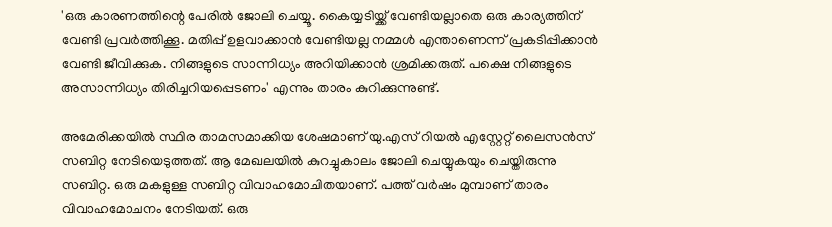'ഒരു കാരണത്തിന്റെ പേരില്‍ ജോലി ചെയ്യൂ. കൈയ്യടിയ്ക്ക് വേണ്ടിയല്ലാതെ ഒരു കാര്യത്തിന് വേണ്ടി പ്രവര്‍ത്തിക്കൂ. മതിപ്പ് ഉളവാക്കാന്‍ വേണ്ടിയല്ല നമ്മള്‍ എന്താണെന്ന് പ്രകടിപ്പിക്കാന്‍ വേണ്ടി ജീവിക്കുക. നിങ്ങളുടെ സാന്നിധ്യം അറിയിക്കാന്‍ ശ്രമിക്കരുത്. പക്ഷെ നിങ്ങളുടെ അസാന്നിധ്യം തിരിച്ചറിയപ്പെടണം' എന്നും താരം കുറിക്കുന്നുണ്ട്.

അമേരിക്കയില്‍ സ്ഥിര താമസമാക്കിയ ശേഷമാണ് യു.എസ് റിയല്‍ എസ്റ്റേറ്റ് ലൈസന്‍സ് സബിറ്റ നേടിയെടുത്തത്. ആ മേഖലയില്‍ കുറച്ചുകാലം ജോലി ചെയ്യുകയും ചെയ്തിരുന്നു സബിറ്റ. ഒരു മകളുള്ള സബിറ്റ വിവാഹമോചിതയാണ്. പത്ത് വര്‍ഷം മുമ്പാണ് താരം വിവാഹമോചനം നേടിയത്. ഒരു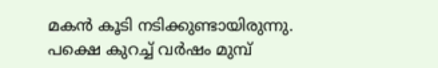മകന്‍ കൂടി നടിക്കുണ്ടായിരുന്നു. പക്ഷെ കുറച്ച് വര്‍ഷം മുമ്പ്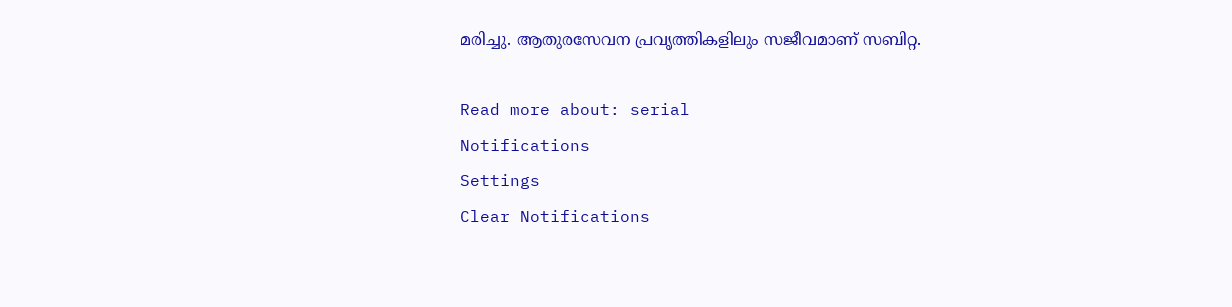മരിച്ചു. ആതുരസേവന പ്രവൃത്തികളിലും സജീവമാണ് സബിറ്റ.

Read more about: serial
Notifications
Settings
Clear Notifications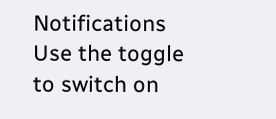Notifications
Use the toggle to switch on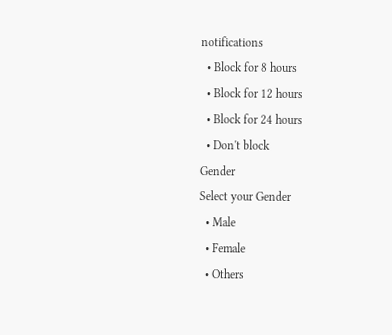notifications
  • Block for 8 hours
  • Block for 12 hours
  • Block for 24 hours
  • Don't block
Gender
Select your Gender
  • Male
  • Female
  • Others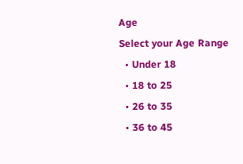Age
Select your Age Range
  • Under 18
  • 18 to 25
  • 26 to 35
  • 36 to 45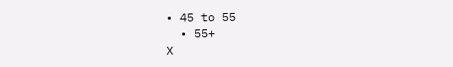• 45 to 55
  • 55+
X